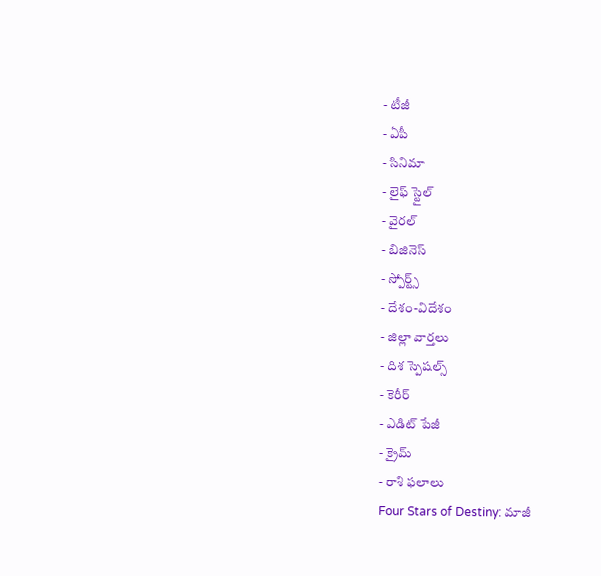- టీజీ
- ఏపీ
- సినిమా
- లైఫ్ స్టైల్
- వైరల్
- బిజినెస్
- స్పోర్ట్స్
- దేశం-విదేశం
- జిల్లా వార్తలు
- దిశ స్పెషల్స్
- కెరీర్
- ఎడిట్ పేజీ
- క్రైమ్
- రాశి ఫలాలు
Four Stars of Destiny: మాజీ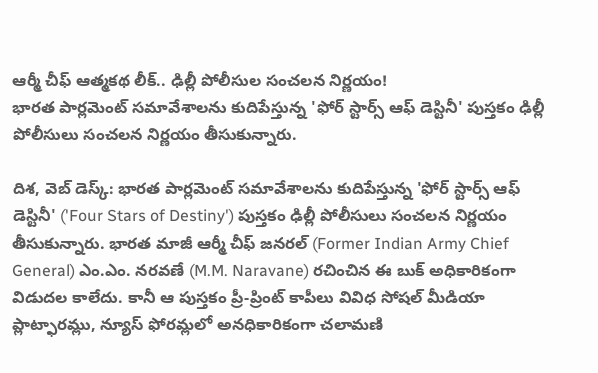ఆర్మీ చీఫ్ ఆత్మకథ లీక్.. ఢిల్లీ పోలీసుల సంచలన నిర్ణయం!
భారత పార్లమెంట్ సమావేశాలను కుదిపేస్తున్న 'ఫోర్ స్టార్స్ ఆఫ్ డెస్టినీ' పుస్తకం ఢిల్లీ పోలీసులు సంచలన నిర్ణయం తీసుకున్నారు.

దిశ, వెబ్ డెస్క్: భారత పార్లమెంట్ సమావేశాలను కుదిపేస్తున్న 'ఫోర్ స్టార్స్ ఆఫ్ డెస్టినీ' ('Four Stars of Destiny') పుస్తకం ఢిల్లీ పోలీసులు సంచలన నిర్ణయం తీసుకున్నారు. భారత మాజీ ఆర్మీ చీఫ్ జనరల్ (Former Indian Army Chief General) ఎం.ఎం. నరవణే (M.M. Naravane) రచించిన ఈ బుక్ అధికారికంగా విడుదల కాలేదు. కానీ ఆ పుస్తకం ప్రీ-ప్రింట్ కాపీలు వివిధ సోషల్ మీడియా ప్లాట్ఫారమ్లు, న్యూస్ ఫోరమ్లలో అనధికారికంగా చలామణి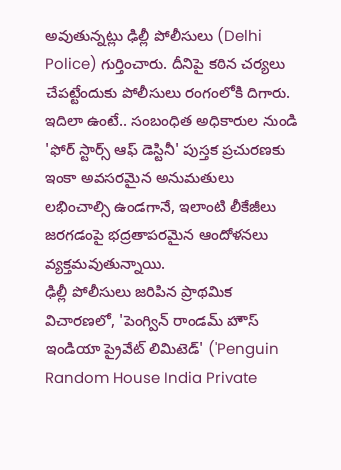అవుతున్నట్లు ఢిల్లీ పోలీసులు (Delhi Police) గుర్తించారు. దీనిపై కఠిన చర్యలు చేపట్టేందుకు పోలీసులు రంగంలోకి దిగారు. ఇదిలా ఉంటే.. సంబంధిత అధికారుల నుండి 'ఫోర్ స్టార్స్ ఆఫ్ డెస్టినీ' పుస్తక ప్రచురణకు ఇంకా అవసరమైన అనుమతులు లభించాల్సి ఉండగానే, ఇలాంటి లీకేజీలు జరగడంపై భద్రతాపరమైన ఆందోళనలు వ్యక్తమవుతున్నాయి.
ఢిల్లీ పోలీసులు జరిపిన ప్రాథమిక విచారణలో, 'పెంగ్విన్ రాండమ్ హౌస్ ఇండియా ప్రైవేట్ లిమిటెడ్' ('Penguin Random House India Private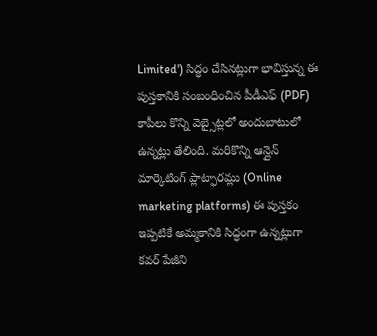Limited') సిద్ధం చేసినట్లుగా భావిస్తున్న ఈ పుస్తకానికి సంబంధించిన పీడీఎఫ్ (PDF) కాపీలు కొన్ని వెబ్సైట్లలో అందుబాటులో ఉన్నట్లు తేలింది. మరికొన్ని ఆన్లైన్ మార్కెటింగ్ ప్లాట్ఫారమ్లు (Online marketing platforms) ఈ పుస్తకం ఇప్పటికే అమ్మకానికి సిద్ధంగా ఉన్నట్లుగా కవర్ పేజీని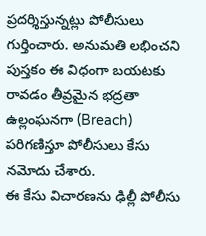ప్రదర్శిస్తున్నట్లు పోలీసులు గుర్తించారు. అనుమతి లభించని పుస్తకం ఈ విధంగా బయటకు రావడం తీవ్రమైన భద్రతా ఉల్లంఘనగా (Breach) పరిగణిస్తూ పోలీసులు కేసు నమోదు చేశారు.
ఈ కేసు విచారణను ఢిల్లీ పోలీసు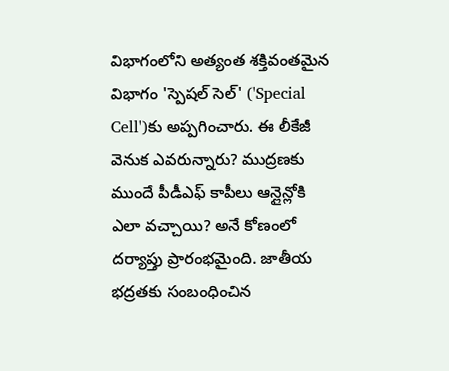విభాగంలోని అత్యంత శక్తివంతమైన విభాగం 'స్పెషల్ సెల్' ('Special Cell')కు అప్పగించారు. ఈ లీకేజీ వెనుక ఎవరున్నారు? ముద్రణకు ముందే పీడీఎఫ్ కాపీలు ఆన్లైన్లోకి ఎలా వచ్చాయి? అనే కోణంలో దర్యాప్తు ప్రారంభమైంది. జాతీయ భద్రతకు సంబంధించిన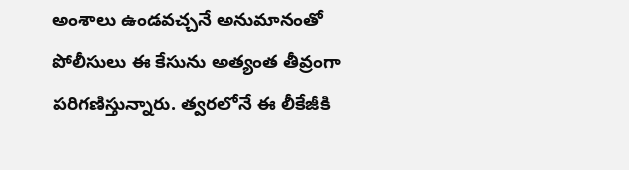అంశాలు ఉండవచ్చనే అనుమానంతో పోలీసులు ఈ కేసును అత్యంత తీవ్రంగా పరిగణిస్తున్నారు. త్వరలోనే ఈ లీకేజీకి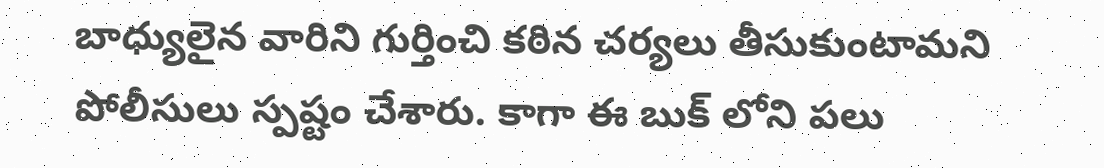బాధ్యులైన వారిని గుర్తించి కఠిన చర్యలు తీసుకుంటామని పోలీసులు స్పష్టం చేశారు. కాగా ఈ బుక్ లోని పలు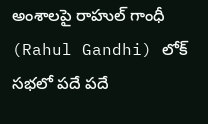అంశాలపై రాహుల్ గాంధీ (Rahul Gandhi) లోక్ సభలో పదే పదే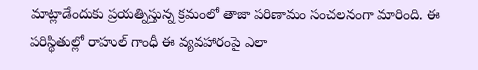మాట్లాడేందుకు ప్రయత్నిస్తున్న క్రమంలో తాజా పరిణామం సంచలనంగా మారింది. ఈ పరిస్థితుల్లో రాహుల్ గాంధీ ఈ వ్యవహారంపై ఎలా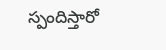స్పందిస్తారో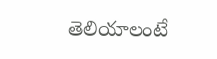తెలియాలంటే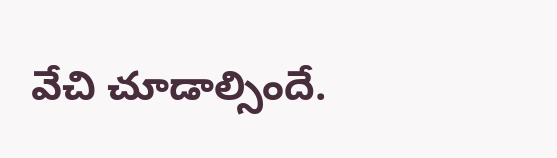వేచి చూడాల్సిందే.